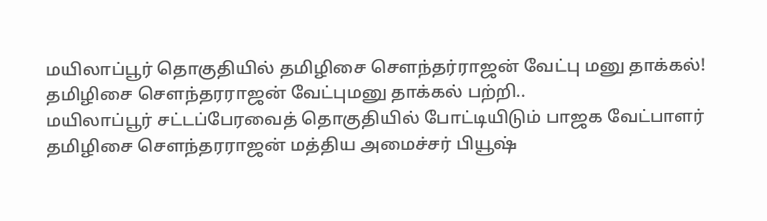மயிலாப்பூர் தொகுதியில் தமிழிசை சௌந்தர்ராஜன் வேட்பு மனு தாக்கல்!
தமிழிசை சௌந்தரராஜன் வேட்புமனு தாக்கல் பற்றி..
மயிலாப்பூர் சட்டப்பேரவைத் தொகுதியில் போட்டியிடும் பாஜக வேட்பாளர் தமிழிசை சௌந்தரராஜன் மத்திய அமைச்சர் பியூஷ்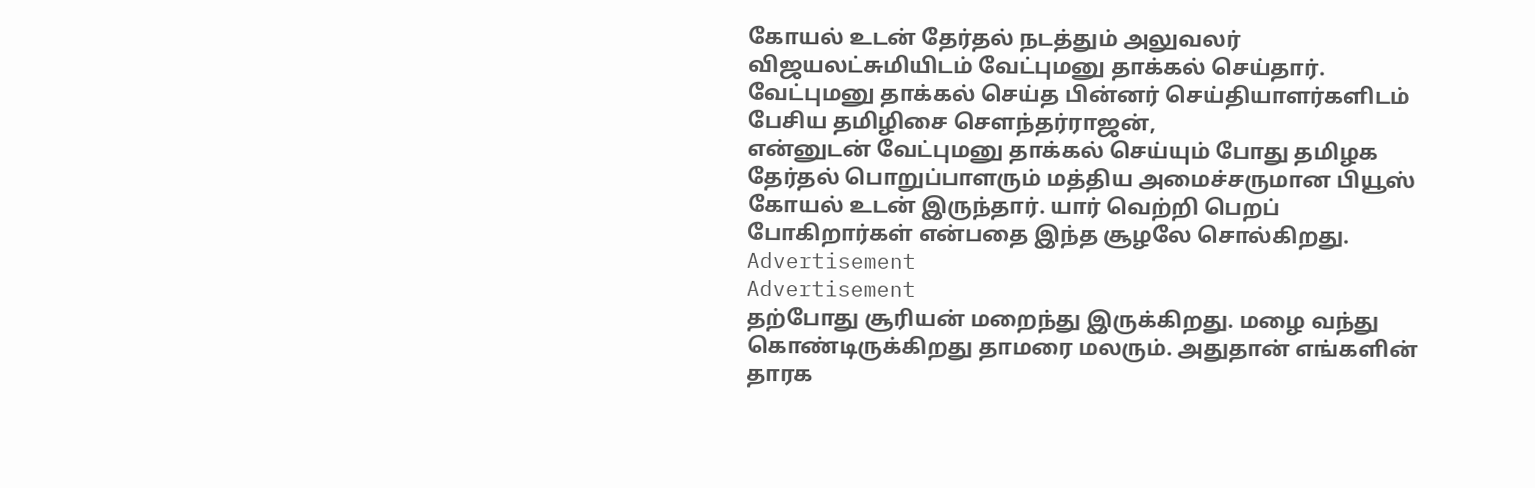கோயல் உடன் தேர்தல் நடத்தும் அலுவலர் விஜயலட்சுமியிடம் வேட்புமனு தாக்கல் செய்தார்.
வேட்புமனு தாக்கல் செய்த பின்னர் செய்தியாளர்களிடம் பேசிய தமிழிசை சௌந்தர்ராஜன்,
என்னுடன் வேட்புமனு தாக்கல் செய்யும் போது தமிழக தேர்தல் பொறுப்பாளரும் மத்திய அமைச்சருமான பியூஸ் கோயல் உடன் இருந்தார். யார் வெற்றி பெறப் போகிறார்கள் என்பதை இந்த சூழலே சொல்கிறது.
Advertisement
Advertisement
தற்போது சூரியன் மறைந்து இருக்கிறது. மழை வந்து கொண்டிருக்கிறது தாமரை மலரும். அதுதான் எங்களின் தாரக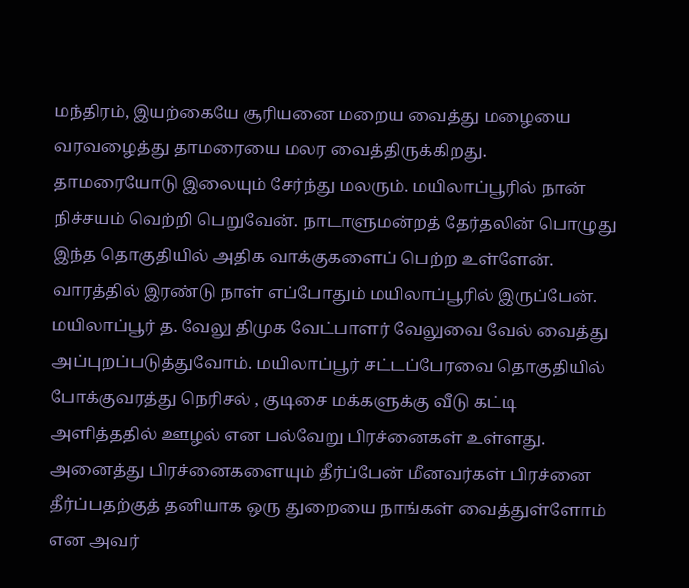மந்திரம், இயற்கையே சூரியனை மறைய வைத்து மழையை வரவழைத்து தாமரையை மலர வைத்திருக்கிறது.
தாமரையோடு இலையும் சேர்ந்து மலரும். மயிலாப்பூரில் நான் நிச்சயம் வெற்றி பெறுவேன். நாடாளுமன்றத் தேர்தலின் பொழுது இந்த தொகுதியில் அதிக வாக்குகளைப் பெற்ற உள்ளேன். வாரத்தில் இரண்டு நாள் எப்போதும் மயிலாப்பூரில் இருப்பேன்.
மயிலாப்பூர் த. வேலு திமுக வேட்பாளர் வேலுவை வேல் வைத்து அப்புறப்படுத்துவோம். மயிலாப்பூர் சட்டப்பேரவை தொகுதியில் போக்குவரத்து நெரிசல் , குடிசை மக்களுக்கு வீடு கட்டி அளித்ததில் ஊழல் என பல்வேறு பிரச்னைகள் உள்ளது. அனைத்து பிரச்னைகளையும் தீர்ப்பேன் மீனவர்கள் பிரச்னை தீர்ப்பதற்குத் தனியாக ஒரு துறையை நாங்கள் வைத்துள்ளோம் என அவர்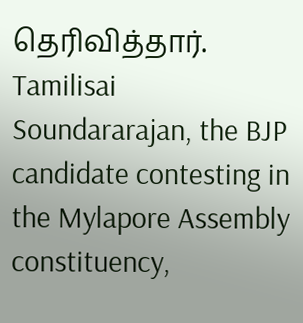தெரிவித்தார்.
Tamilisai Soundararajan, the BJP candidate contesting in the Mylapore Assembly constituency,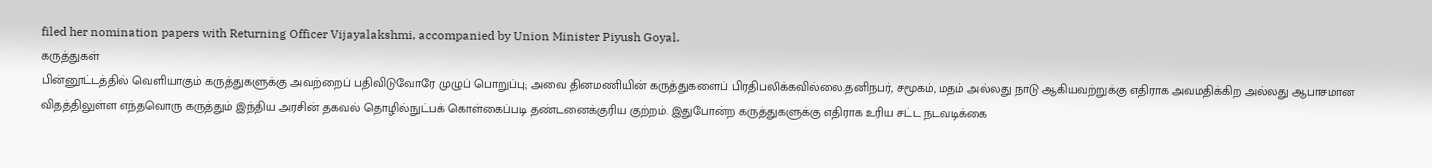filed her nomination papers with Returning Officer Vijayalakshmi, accompanied by Union Minister Piyush Goyal.
கருத்துகள்
பின்னூட்டத்தில் வெளியாகும் கருத்துகளுக்கு அவற்றைப் பதிவிடுவோரே முழுப் பொறுப்பு; அவை தினமணியின் கருத்துகளைப் பிரதிபலிக்கவில்லை.தனிநபர், சமூகம், மதம் அல்லது நாடு ஆகியவற்றுக்கு எதிராக அவமதிக்கிற அல்லது ஆபாசமான விதத்திலுள்ள எந்தவொரு கருத்தும் இந்திய அரசின் தகவல் தொழில்நுட்பக் கொள்கைப்படி தண்டனைக்குரிய குற்றம். இதுபோன்ற கருத்துகளுக்கு எதிராக உரிய சட்ட நடவடிக்கை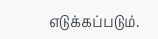எடுக்கப்படும்.